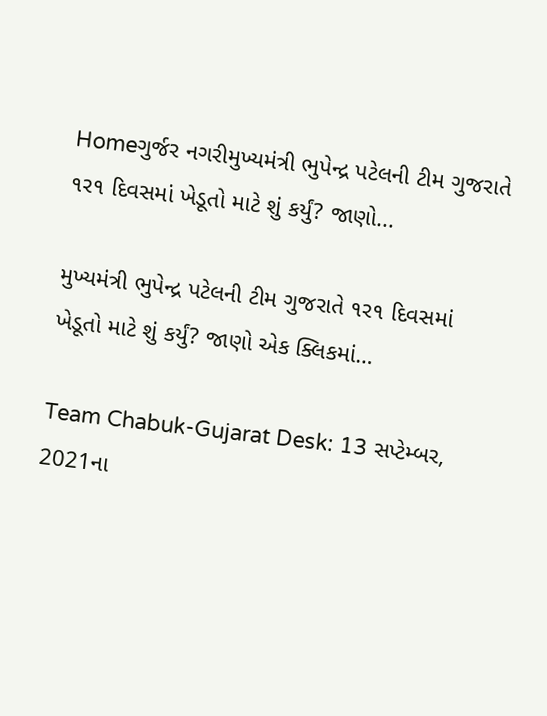Homeગુર્જર નગરીમુખ્યમંત્રી ભુપેન્દ્ર પટેલની ટીમ ગુજરાતે ૧ર૧ દિવસમાં ખેડૂતો માટે શું કર્યું? જાણો...

મુખ્યમંત્રી ભુપેન્દ્ર પટેલની ટીમ ગુજરાતે ૧ર૧ દિવસમાં ખેડૂતો માટે શું કર્યું? જાણો એક ક્લિકમાં…

Team Chabuk-Gujarat Desk: 13 સપ્ટેમ્બર, 2021ના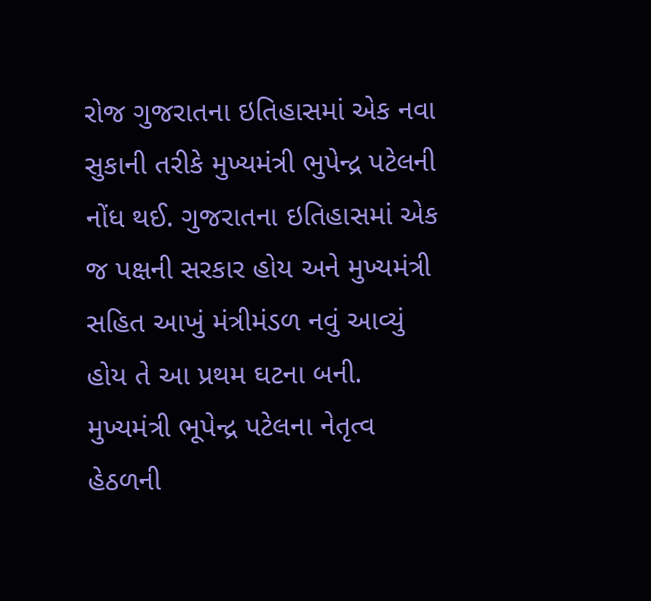રોજ ગુજરાતના ઇતિહાસમાં એક નવા સુકાની તરીકે મુખ્યમંત્રી ભુપેન્દ્ર પટેલની નોંધ થઈ. ગુજરાતના ઇતિહાસમાં એક જ પક્ષની સરકાર હોય અને મુખ્યમંત્રી સહિત આખું મંત્રીમંડળ નવું આવ્યું હોય તે આ પ્રથમ ઘટના બની. મુખ્યમંત્રી ભૂપેન્દ્ર પટેલના નેતૃત્વ હેઠળની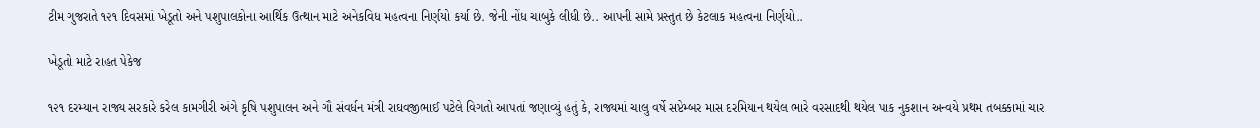ટીમ ગુજરાતે ૧૨૧ દિવસમાં ખેડૂતો અને પશુપાલકોના આર્થિક ઉત્થાન માટે અનેકવિધ મહત્વના નિર્ણયો કર્યા છે. જેની નોંધ ચાબુકે લીધી છે.. આપની સામે પ્રસ્તુત છે કેટલાક મહત્વના નિર્ણયો..

ખેડૂતો માટે રાહત પેકેજ

૧૨૧ દરમ્યાન રાજ્ય સરકારે કરેલ કામગીરી અંગે કૃષિ પશુપાલન અને ગૌ સંવર્ધન મંત્રી રાઘવજીભાઈ પટેલે વિગતો આપતાં જણાવ્યું હતું કે, રાજ્યમાં ચાલુ વર્ષે સપ્ટેમ્બર માસ દરમિયાન થયેલ ભારે વરસાદથી થયેલ પાક નુકશાન અન્વયે પ્રથમ તબક્કામાં ચાર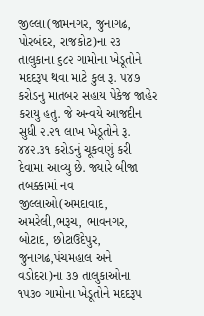જીલ્લા(જામનગર, જુનાગઢ, પોરબંદર, રાજકોટ)ના ૨૩ તાલુકાના ૬૮૨ ગામોના ખેડૂતોને મદદરૂપ થવા માટે કુલ રૂ. ૫૪૭ કરોડનુ માતબર સહાય પેકેજ જાહેર કરાયુ હતુ. જે અન્વયે આજદીન સુધી ૨.૨૧ લાખ ખેડૂતોને રૂ. ૪૪૨.૩૧ કરોડનું ચૂકવણું કરી દેવામા આવ્યુ છે. જ્યારે બીજા તબક્કામાં નવ જીલ્લાઓ(અમદાવાદ, અમરેલી,ભરૂચ, ભાવનગર, બોટાદ, છોટાઉદેપુર, જુનાગઢ,પંચમહાલ અને વડોદરા)ના ૩૭ તાલુકાઓના ૧૫૩૦ ગામોના ખેડૂતોને મદદરૂપ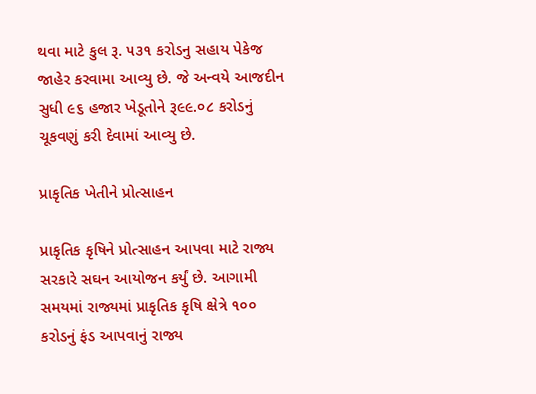થવા માટે કુલ રૂ. ૫૩૧ કરોડનુ સહાય પેકેજ જાહેર કરવામા આવ્યુ છે. જે અન્વયે આજદીન સુધી ૯૬ હજાર ખેડૂતોને રૂ૯૯.૦૮ કરોડનું ચૂકવણું કરી દેવામાં આવ્યુ છે.

પ્રાકૃતિક ખેતીને પ્રોત્સાહન

પ્રાકૃતિક કૃષિને પ્રોત્સાહન આપવા માટે રાજ્ય સરકારે સઘન આયોજન કર્યું છે. આગામી સમયમાં રાજ્યમાં પ્રાકૃતિક કૃષિ ક્ષેત્રે ૧૦૦ કરોડનું ફંડ આપવાનું રાજ્ય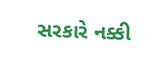સરકારે નક્કી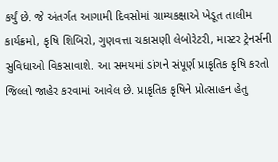કર્યું છે. જે અંતર્ગત આગામી દિવસોમાં ગ્રામ્યકક્ષાએ ખેડૂત તાલીમ કાર્યક્રમો, કૃષિ શિબિરો, ગુણવત્તા ચકાસણી લેબોરેટરી, માસ્ટર ટ્રેનર્સની સુવિધાઓ વિકસાવાશે. આ સમયમાં ડાંગને સંપૂર્ણ પ્રાકૃતિક કૃષિ કરતો જિલ્લો જાહેર કરવામાં આવેલ છે. પ્રાકૃતિક કૃષિને પ્રોત્સાહન હેતુ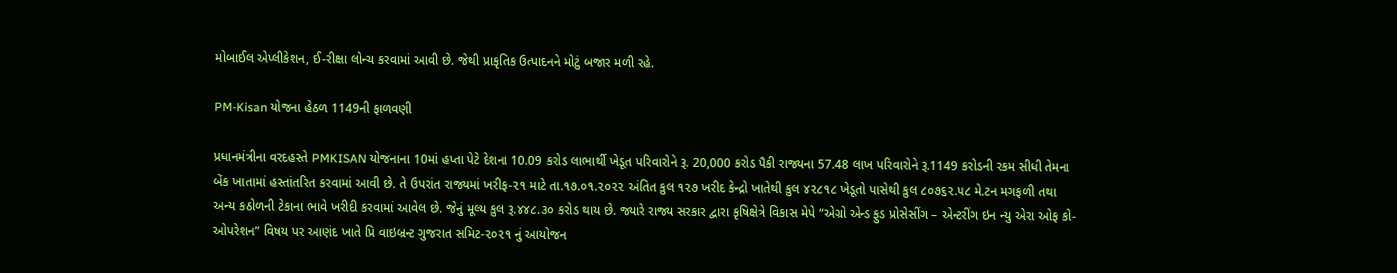મોબાઈલ એપ્લીકેશન, ઈ-રીક્ષા લોન્ચ કરવામાં આવી છે. જેથી પ્રાકૃતિક ઉત્પાદનને મોટું બજાર મળી રહે.

PM-Kisan યોજના હેઠળ 1149ની ફાળવણી

પ્રધાનમંત્રીના વરદહસ્તે PMKISAN યોજનાના 10માં હપ્તા પેટે દેશના 10.09 કરોડ લાભાર્થી ખેડૂત પરિવારોને રૂ. 20,000 કરોડ પૈકી રાજ્યના 57.48 લાખ પરિવારોને રૂ.1149 કરોડની રકમ સીધી તેમના બેંક ખાતામાં હસ્તાંતરિત કરવામાં આવી છે. તે ઉપરાંત રાજ્યમાં ખરીફ-૨૧ માટે તા.૧૭.૦૧.૨૦૨૨ અંતિત કુલ ૧૨૭ ખરીદ કેન્દ્રો ખાતેથી કુલ ૪૨૮૧૮ ખેડૂતો પાસેથી કુલ ૮૦૭૬૨.૫૮ મે.ટન મગફળી તથા અન્ય કઠોળની ટેકાના ભાવે ખરીદી કરવામાં આવેલ છે. જેનું મૂલ્ય કુલ રૂ.૪૪૮.૩૦ કરોડ થાય છે. જ્યારે રાજ્ય સરકાર દ્વારા કૃષિક્ષેત્રે વિકાસ મેપે “એગ્રો એન્ડ ફુડ પ્રોસેસીંગ – એન્ટરીંગ ઇન ન્યુ એરા ઓફ કો-ઓપરેશન” વિષય પર આણંદ ખાતે પ્રિ વાઇબ્રન્ટ ગુજરાત સમિટ-૨૦૨૧ નું આયોજન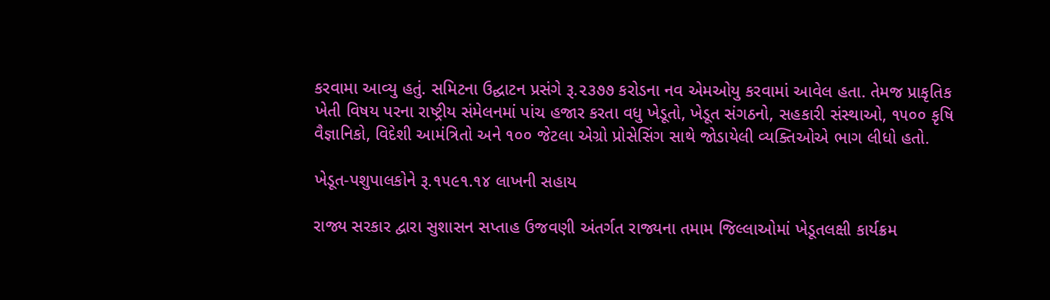કરવામા આવ્યુ હતું. સમિટના ઉદ્ઘાટન પ્રસંગે રૂ.૨૩૭૭ કરોડના નવ એમઓયુ કરવામાં આવેલ હતા. તેમજ પ્રાકૃતિક ખેતી વિષય પરના રાષ્ટ્રીય સંમેલનમાં પાંચ હજાર કરતા વધુ ખેડૂતો, ખેડૂત સંગઠનો, સહકારી સંસ્થાઓ, ૧૫૦૦ કૃષિ વૈજ્ઞાનિકો, વિદેશી આમંત્રિતો અને ૧૦૦ જેટલા એગ્રો પ્રોસેસિંગ સાથે જોડાયેલી વ્યક્તિઓએ ભાગ લીધો હતો.

ખેડૂત-પશુપાલકોને રૂ.૧૫૯૧.૧૪ લાખની સહાય

રાજ્ય સરકાર દ્વારા સુશાસન સપ્તાહ ઉજવણી અંતર્ગત રાજ્યના તમામ જિલ્લાઓમાં ખેડૂતલક્ષી કાર્યક્રમ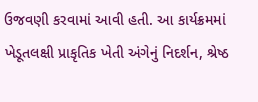ઉજવણી કરવામાં આવી હતી. આ કાર્યક્રમમાં ખેડૂતલક્ષી પ્રાકૃતિક ખેતી અંગેનું નિદર્શન, શ્રેષ્ઠ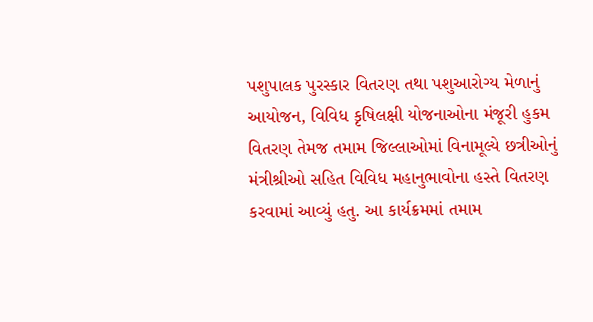પશુપાલક પુરસ્કાર વિતરણ તથા પશુઆરોગ્ય મેળાનું આયોજન, વિવિધ કૃષિલક્ષી યોજનાઓના મંજૂરી હુકમ વિતરણ તેમજ તમામ જિલ્લાઓમાં વિનામૂલ્યે છત્રીઓનું મંત્રીશ્રીઓ સહિત વિવિધ મહાનુભાવોના હસ્તે વિતરણ કરવામાં આવ્યું હતુ. આ કાર્યક્રમમાં તમામ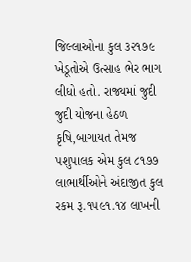જિલ્લાઓના કુલ ૩૨૧૭૯ ખેડૂતોએ ઉત્સાહ ભેર ભાગ લીધો હતો. રાજ્યમાં જુદી જુદી યોજના હેઠળ કૃષિ,બાગાયત તેમજ પશુપાલક એમ કુલ ૮૧૭૭ લાભાર્થીઓને અંદાજીત કુલ રકમ રૂ.૧૫૯૧.૧૪ લાખની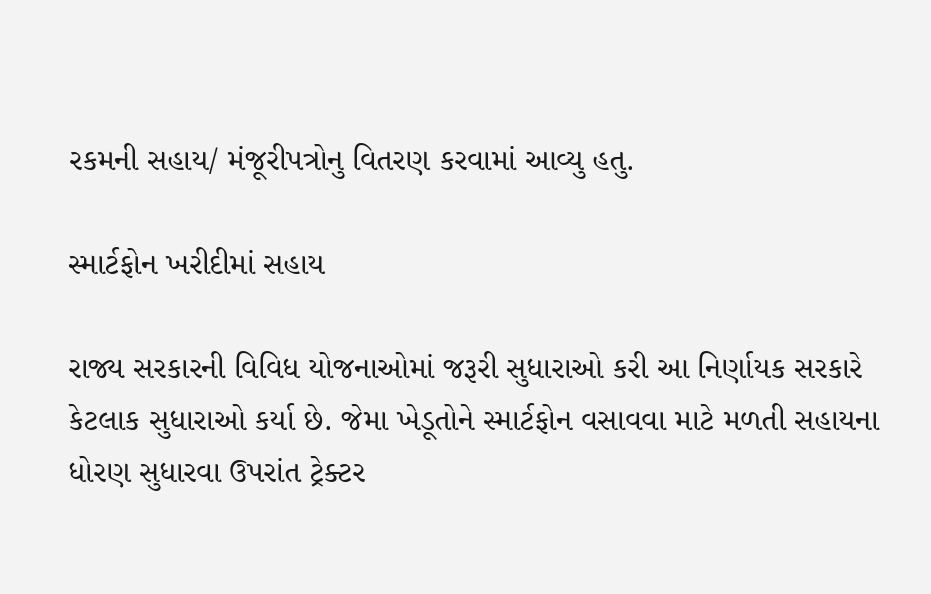રકમની સહાય/ મંજૂરીપત્રોનુ વિતરણ કરવામાં આવ્યુ હતુ.

સ્માર્ટફોન ખરીદીમાં સહાય

રાજ્ય સરકારની વિવિધ યોજનાઓમાં જરૂરી સુધારાઓ કરી આ નિર્ણાયક સરકારે કેટલાક સુધારાઓ કર્યા છે. જેમા ખેડૂતોને સ્માર્ટફોન વસાવવા માટે મળતી સહાયના ધોરણ સુધારવા ઉપરાંત ટ્રેક્ટર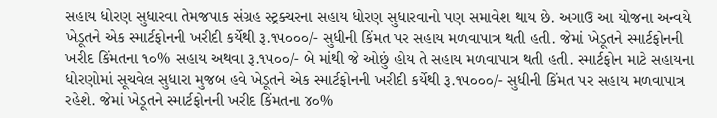સહાય ધોરણ સુધારવા તેમજપાક સંગ્રહ સ્ટ્રક્ચરના સહાય ધોરણ સુધારવાનો પણ સમાવેશ થાય છે. અગાઉ આ યોજના અન્વયે ખેડૂતને એક સ્માર્ટફોનની ખરીદી કર્યેથી રૂ.૧૫૦૦૦/- સુધીની કિંમત પર સહાય મળવાપાત્ર થતી હતી. જેમાં ખેડૂતને સ્માર્ટફોનની ખરીદ કિંમતના ૧૦% સહાય અથવા રૂ.૧૫૦૦/- બે માંથી જે ઓછું હોય તે સહાય મળવાપાત્ર થતી હતી. સ્માર્ટફોન માટે સહાયના ધોરણોમાં સૂચવેલ સુધારા મુજબ હવે ખેડૂતને એક સ્માર્ટફોનની ખરીદી કર્યેથી રૂ.૧૫૦૦૦/- સુધીની કિંમત પર સહાય મળવાપાત્ર રહેશે. જેમાં ખેડૂતને સ્માર્ટફોનની ખરીદ કિંમતના ૪૦%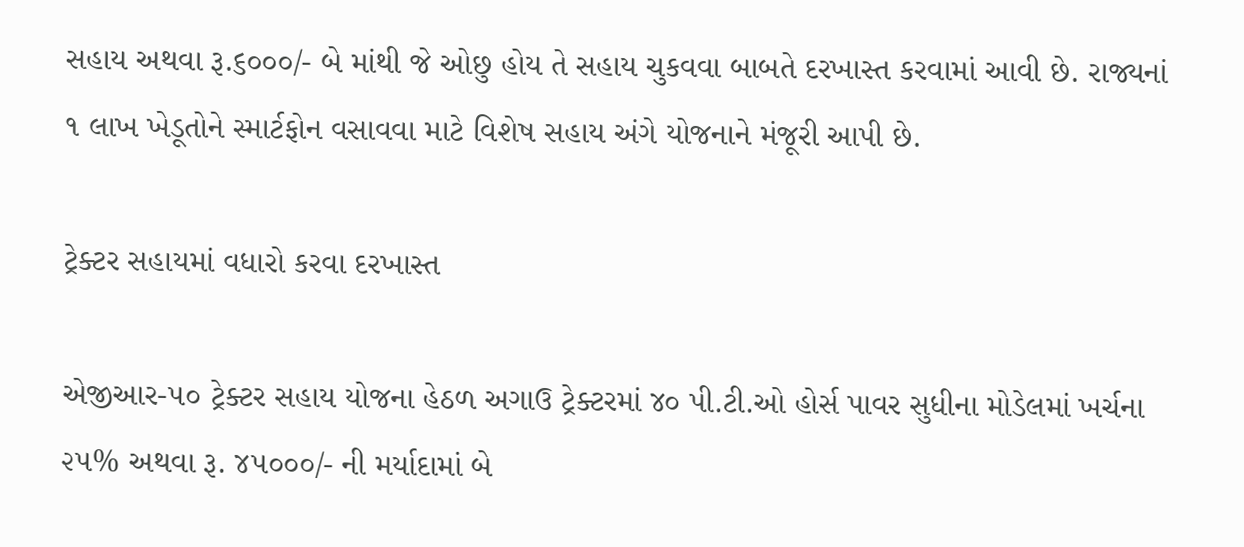સહાય અથવા રૂ.૬૦૦૦/- બે માંથી જે ઓછુ હોય તે સહાય ચુકવવા બાબતે દરખાસ્ત કરવામાં આવી છે. રાજ્યનાં ૧ લાખ ખેડૂતોને સ્માર્ટફોન વસાવવા માટે વિશેષ સહાય અંગે યોજનાને મંજૂરી આપી છે.

ટ્રેક્ટર સહાયમાં વધારો કરવા દરખાસ્ત

એજીઆર-૫૦ ટ્રેક્ટર સહાય યોજના હેઠળ અગાઉ ટ્રેક્ટરમાં ૪૦ પી.ટી.ઓ હોર્સ પાવર સુધીના મોડેલમાં ખર્ચના ૨૫% અથવા રૂ. ૪૫૦૦૦/- ની મર્યાદામાં બે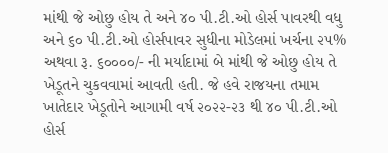માંથી જે ઓછુ હોય તે અને ૪૦ પી.ટી.ઓ હોર્સ પાવરથી વધુ અને ૬૦ પી.ટી.ઓ હોર્સપાવર સુધીના મોડેલમાં ખર્ચના ૨૫% અથવા રૂ. ૬૦૦૦૦/- ની મર્યાદામાં બે માંથી જે ઓછુ હોય તે ખેડૂતને ચુકવવામાં આવતી હતી. જે હવે રાજયના તમામ ખાતેદાર ખેડૂતોને આગામી વર્ષ ૨૦૨૨-૨૩ થી ૪૦ પી.ટી.ઓ હોર્સ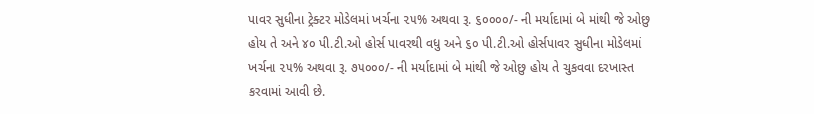પાવર સુધીના ટ્રેક્ટર મોડેલમાં ખર્ચના ૨૫% અથવા રૂ. ૬૦૦૦૦/- ની મર્યાદામાં બે માંથી જે ઓછુ હોય તે અને ૪૦ પી.ટી.ઓ હોર્સ પાવરથી વધુ અને ૬૦ પી.ટી.ઓ હોર્સપાવર સુધીના મોડેલમાં ખર્ચના ૨૫% અથવા રૂ. ૭૫૦૦૦/- ની મર્યાદામાં બે માંથી જે ઓછુ હોય તે ચુકવવા દરખાસ્ત કરવામાં આવી છે.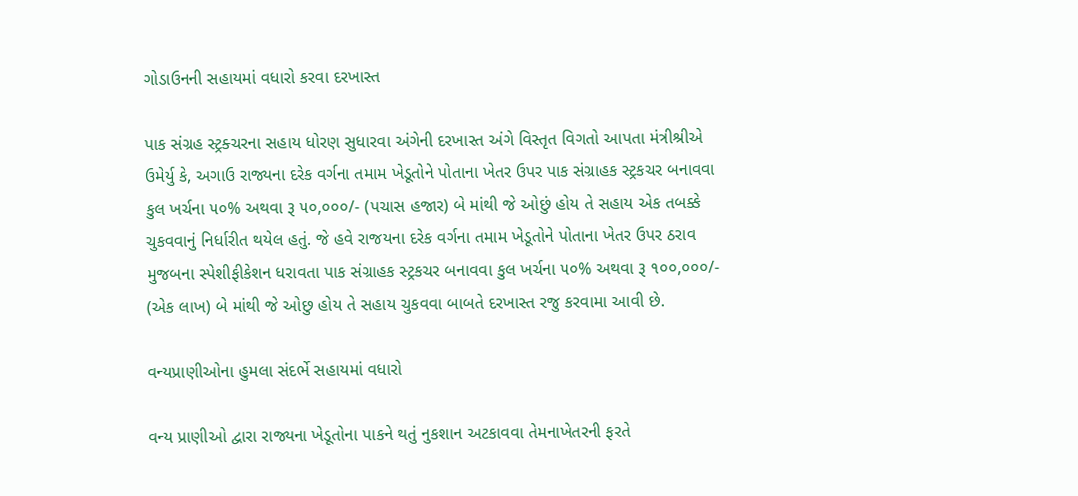ગોડાઉનની સહાયમાં વધારો કરવા દરખાસ્ત

પાક સંગ્રહ સ્ટ્રક્ચરના સહાય ધોરણ સુધારવા અંગેની દરખાસ્ત અંગે વિસ્તૃત વિગતો આપતા મંત્રીશ્રીએ ઉમેર્યુ કે, અગાઉ રાજ્યના દરેક વર્ગના તમામ ખેડૂતોને પોતાના ખેતર ઉપર પાક સંગ્રાહક સ્ટ્રકચર બનાવવા કુલ ખર્ચના ૫૦% અથવા રૂ ૫૦,૦૦૦/- (પચાસ હજાર) બે માંથી જે ઓછું હોય તે સહાય એક તબક્કે ચુકવવાનું નિર્ધારીત થયેલ હતું. જે હવે રાજયના દરેક વર્ગના તમામ ખેડૂતોને પોતાના ખેતર ઉપર ઠરાવ મુજબના સ્પેશીફીકેશન ધરાવતા પાક સંગ્રાહક સ્ટ્રકચર બનાવવા કુલ ખર્ચના ૫૦% અથવા રૂ ૧૦૦,૦૦૦/- (એક લાખ) બે માંથી જે ઓછુ હોય તે સહાય ચુકવવા બાબતે દરખાસ્ત રજુ કરવામા આવી છે.

વન્યપ્રાણીઓના હુમલા સંદર્ભે સહાયમાં વધારો

વન્ય પ્રાણીઓ દ્વારા રાજ્યના ખેડૂતોના પાકને થતું નુકશાન અટકાવવા તેમનાખેતરની ફરતે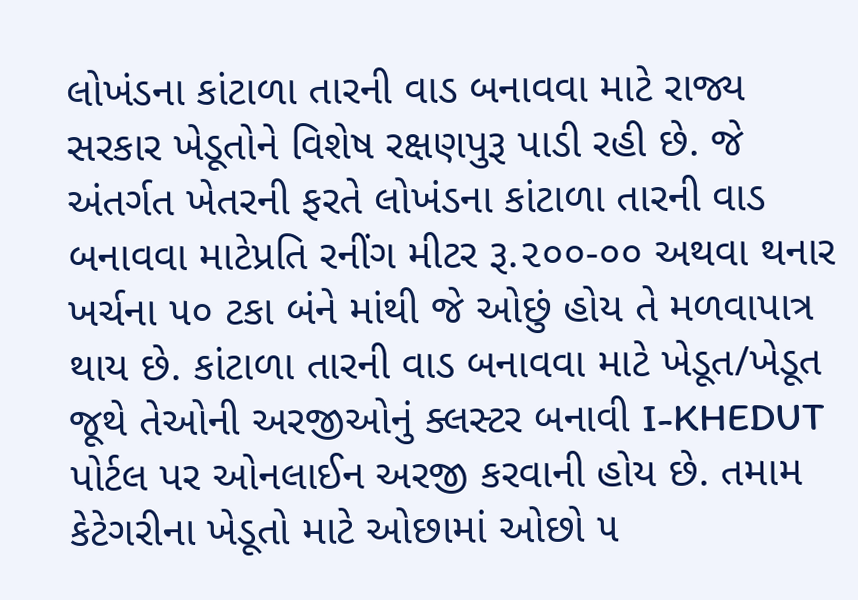લોખંડના કાંટાળા તારની વાડ બનાવવા માટે રાજ્ય સરકાર ખેડૂતોને વિશેષ રક્ષણપુરૂ પાડી રહી છે. જે અંતર્ગત ખેતરની ફરતે લોખંડના કાંટાળા તારની વાડ બનાવવા માટેપ્રતિ રનીંગ મીટર રૂ.૨૦૦-૦૦ અથવા થનાર ખર્ચના ૫૦ ટકા બંને માંથી જે ઓછું હોય તે મળવાપાત્ર થાય છે. કાંટાળા તારની વાડ બનાવવા માટે ખેડૂત/ખેડૂત જૂથે તેઓની અરજીઓનું ક્લસ્ટર બનાવી I-KHEDUT પોર્ટલ પર ઓનલાઈન અરજી કરવાની હોય છે. તમામ કેટેગરીના ખેડૂતો માટે ઓછામાં ઓછો ૫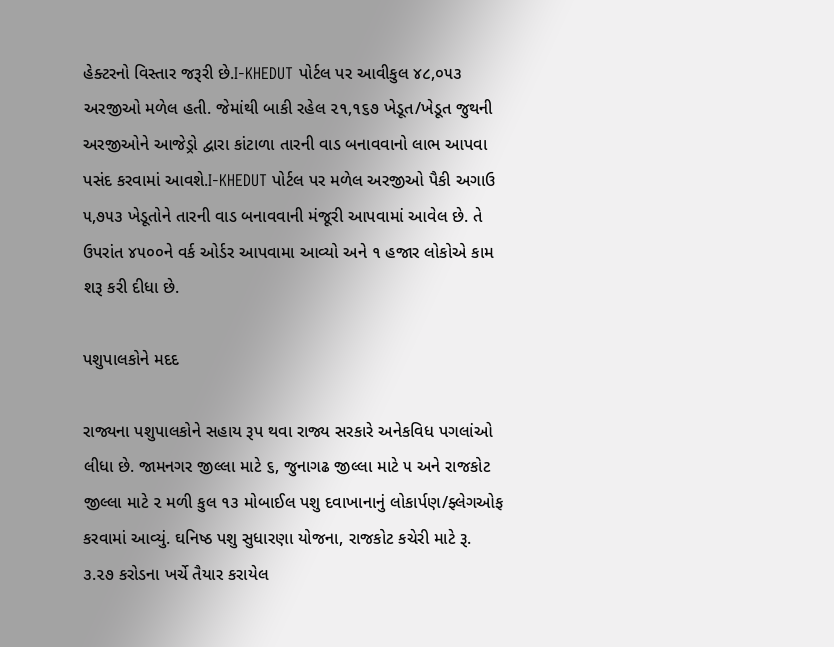હેક્ટરનો વિસ્તાર જરૂરી છે.I-KHEDUT પોર્ટલ પર આવીકુલ ૪૮,૦૫૩ અરજીઓ મળેલ હતી. જેમાંથી બાકી રહેલ ૨૧,૧૬૭ ખેડૂત/ખેડૂત જુથની અરજીઓને આજેડ્રો દ્વારા કાંટાળા તારની વાડ બનાવવાનો લાભ આપવા પસંદ કરવામાં આવશે.I-KHEDUT પોર્ટલ પર મળેલ અરજીઓ પૈકી અગાઉ ૫,૭૫૩ ખેડૂતોને તારની વાડ બનાવવાની મંજૂરી આપવામાં આવેલ છે. તે ઉપરાંત ૪૫૦૦ને વર્ક ઓર્ડર આપવામા આવ્યો અને ૧ હજાર લોકોએ કામ શરૂ કરી દીધા છે.

પશુપાલકોને મદદ

રાજ્યના પશુપાલકોને સહાય રૂપ થવા રાજ્ય સરકારે અનેકવિધ પગલાંઓ લીધા છે. જામનગર જીલ્લા માટે ૬, જુનાગઢ જીલ્લા માટે ૫ અને રાજકોટ જીલ્લા માટે ૨ મળી કુલ ૧૩ મોબાઈલ પશુ દવાખાનાનું લોકાર્પણ/ફ્લેગઓફ કરવામાં આવ્યું. ઘનિષ્ઠ પશુ સુધારણા યોજના, રાજકોટ કચેરી માટે રૂ. ૩.૨૭ કરોડના ખર્ચે તૈયાર કરાયેલ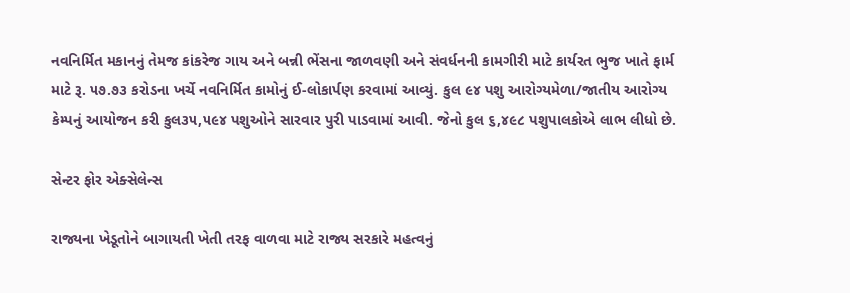નવનિર્મિત મકાનનું તેમજ કાંકરેજ ગાય અને બન્ની ભેંસના જાળવણી અને સંવર્ધનની કામગીરી માટે કાર્યરત ભુજ ખાતે ફાર્મ માટે રૂ. ૫૭.૭૩ કરોડના ખર્ચે નવનિર્મિત કામોનું ઈ-લોકાર્પણ કરવામાં આવ્યું. કુલ ૯૪ પશુ આરોગ્યમેળા/જાતીય આરોગ્ય કેમ્પનું આયોજન કરી કુલ૩૫,૫૯૪ પશુઓને સારવાર પુરી પાડવામાં આવી. જેનો કુલ ૬,૪૯૮ પશુપાલકોએ લાભ લીધો છે.

સેન્ટર ફોર એક્સેલેન્સ

રાજ્યના ખેડૂતોને બાગાયતી ખેતી તરફ વાળવા માટે રાજ્ય સરકારે મહત્વનું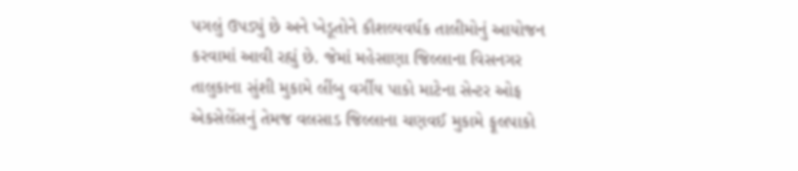પગલું ઉપડ્યું છે અને ખેડૂતોને કૌશલ્યવર્ધક તાલીમોનું આયોજન કરવામાં આવી રહ્યું છે. જેમાં મહેસાણા જિલ્લાના વિસનગર તાલુકાના સુંશી મુકામે લીંબુ વર્ગીય પાકો માટેના સેન્ટર ઓફ એકસેલેંસનું તેમજ વલસાડ જિલ્લાના ચણવઈ મુકામે ફૂલપાકો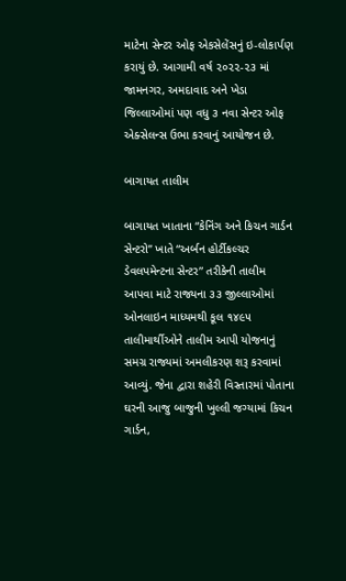માટેના સેન્ટર ઓફ એકસેલેંસનું ઇ-લોકાર્પણ કરાયું છે. આગામી વર્ષ ૨૦૨૨-૨૩ માં જામનગર, અમદાવાદ અને ખેડા જિલ્લાઓમાં પણ વધુ ૩ નવા સેન્ટર ઓફ એક્સેલન્સ ઉભા કરવાનું આયોજન છે.

બાગાયત તાલીમ

બાગાયત ખાતાના “કેનિંગ અને કિચન ગાર્ડન સેન્ટરો” ખાતે “અર્બન હોર્ટીકલ્ચર ડેવલપમેન્ટના સેન્ટર” તરીકેની તાલીમ આપવા માટે રાજ્યના ૩૩ જીલ્લાઓમાં ઓનલાઇન માધ્યમથી કૂલ ૧૪૯૫ તાલીમાર્થીઓને તાલીમ આપી યોજનાનું સમગ્ર રાજ્યમાં અમલીકરણ શરૂ કરવામાં આવ્યું. જેના દ્વારા શહેરી વિસ્તારમાં પોતાના ઘરની આજુ બાજુની ખુલ્લી જગ્યામાં કિચન ગાર્ડન,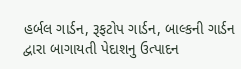હર્બલ ગાર્ડન, રૂફટોપ ગાર્ડન, બાલ્કની ગાર્ડન દ્વારા બાગાયતી પેદાશનુ ઉત્પાદન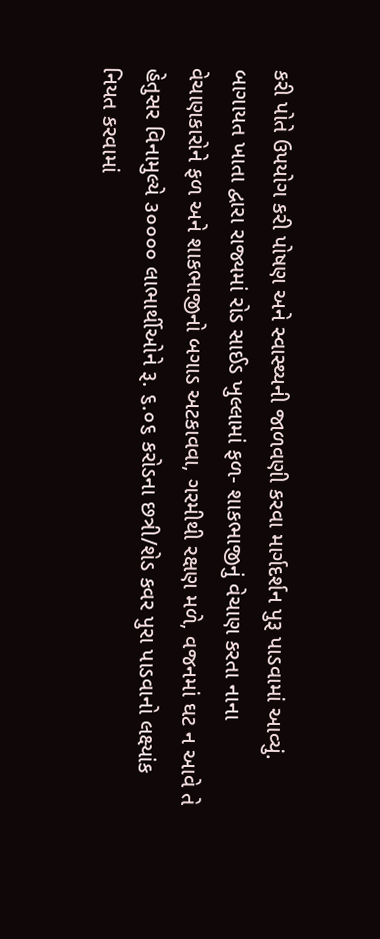કરી પોતે ઉપયોગ કરી પોષણ અને સ્વાસ્થ્યની જાળવણી કરવા માર્ગદર્શન પુરૂ પાડવામાં આવ્યું. બાગાયત ખાતા દ્વારા રાજ્યમાં રોડ સાઈડ ખુલ્લામાં ફળ- શાકભાજીનું વેચાણ કરતા નાના વેચાણકારોને ફળ અને શાકભાજીનો બગાડ અટકાવવા, ગરમીથી રક્ષણ મળે, વજનમાં ઘટ ન આવે તે હેતુસર વિનામુલ્યે ૩૦૦૦૦ લાભાર્થીઓને રૂ. ૬.૦૬ કરોડના છત્રી/શેડ કવર પુરા પાડવાનો લક્ષ્યાંક નિયત કરવામાં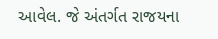આવેલ. જે અંતર્ગત રાજયના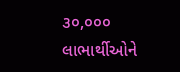૩૦,૦૦૦ લાભાર્થીઓને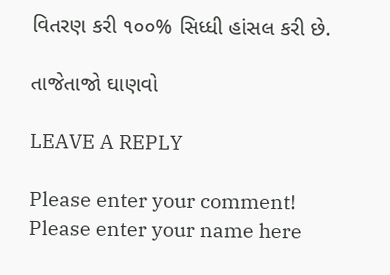વિતરણ કરી ૧૦૦% સિધ્ધી હાંસલ કરી છે.

તાજેતાજો ઘાણવો

LEAVE A REPLY

Please enter your comment!
Please enter your name here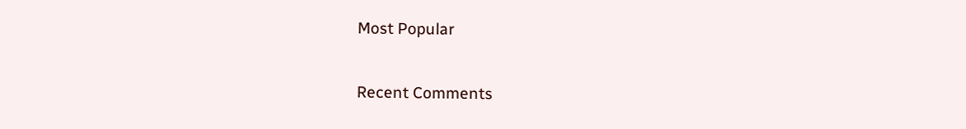Most Popular

Recent Comments